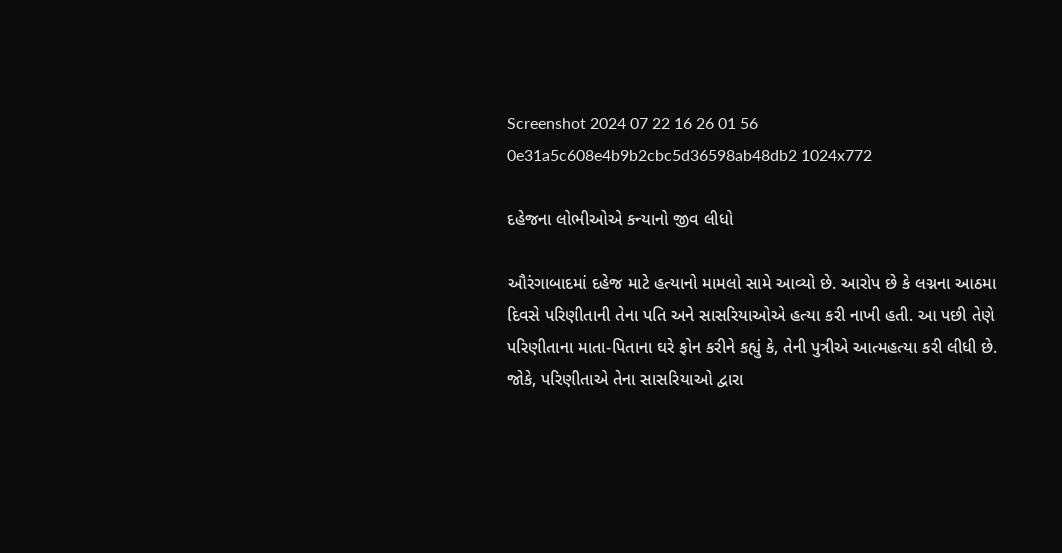Screenshot 2024 07 22 16 26 01 56 0e31a5c608e4b9b2cbc5d36598ab48db2 1024x772

દહેજના લોભીઓએ કન્યાનો જીવ લીધો

ઔરંગાબાદમાં દહેજ માટે હત્યાનો મામલો સામે આવ્યો છે. આરોપ છે કે લગ્નના આઠમા દિવસે પરિણીતાની તેના પતિ અને સાસરિયાઓએ હત્યા કરી નાખી હતી. આ પછી તેણે પરિણીતાના માતા-પિતાના ઘરે ફોન કરીને કહ્યું કે, તેની પુત્રીએ આત્મહત્યા કરી લીધી છે. જોકે, પરિણીતાએ તેના સાસરિયાઓ દ્વારા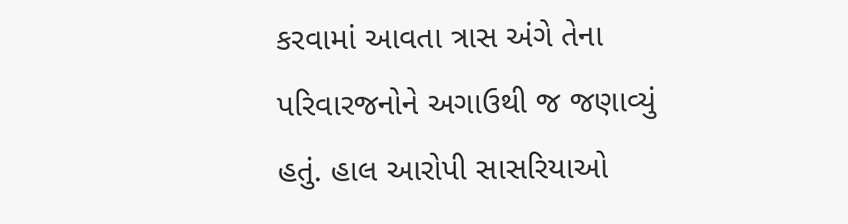કરવામાં આવતા ત્રાસ અંગે તેના પરિવારજનોને અગાઉથી જ જણાવ્યું હતું. હાલ આરોપી સાસરિયાઓ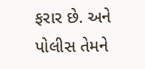ફરાર છે. અને પોલીસ તેમને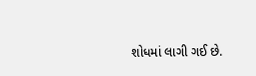શોધમાં લાગી ગઈ છે.